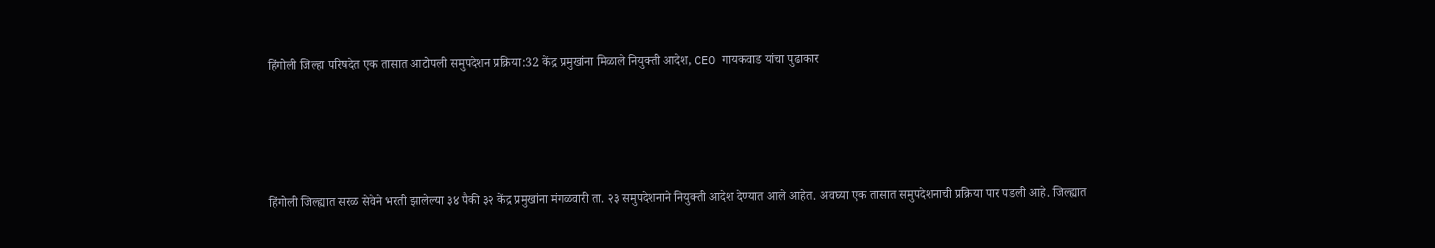हिंगोली जिल्हा परिषदेत एक तासात आटोपली समुपदेशन प्रक्रिया:32 केंद्र प्रमुखांना मिळाले नियुक्ती आदेश, CEO गायकवाड यांचा पुढाकार




हिंगोली जिल्ह्यात सरळ सेवेने भरती झालेल्या ३४ पैकी ३२ केंद्र प्रमुखांना मंगळवारी ता. २३ समुपदेशनाने नियुक्ती आदेश देण्यात आले आहेत. अवघ्या एक तासात समुपदेशनाची प्रक्रिया पार पडली आहे. जिल्ह्यात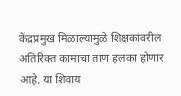केंद्रप्रमुख मिळाल्यामुळे शिक्षकांवरील अतिरिक्त कामाचा ताण हलका होणार आहे. या शिवाय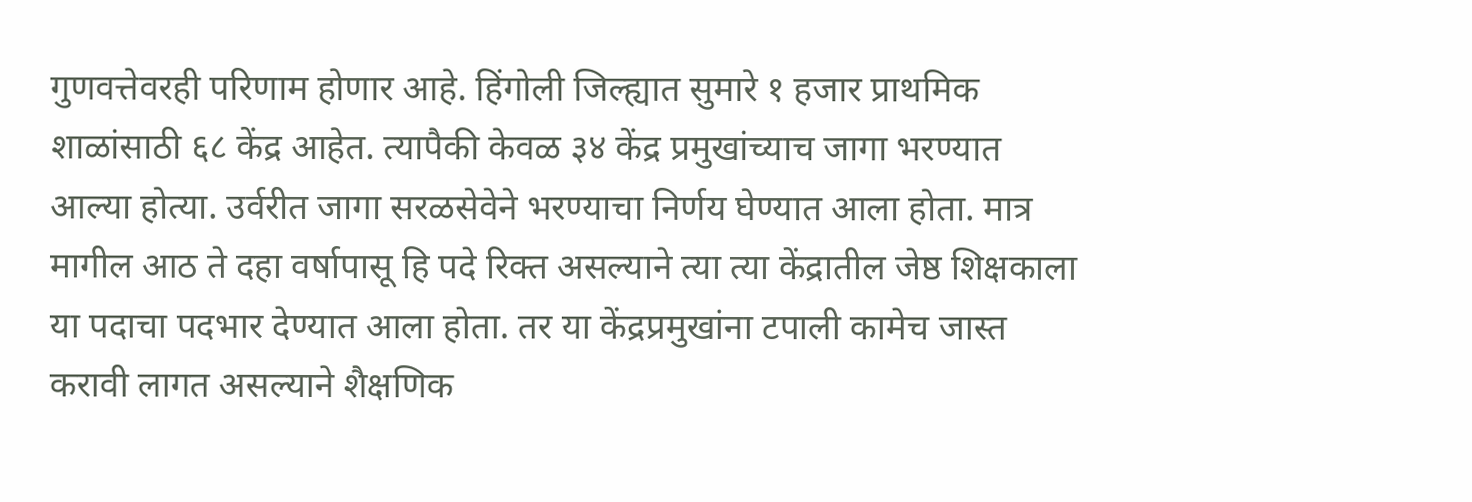गुणवत्तेवरही परिणाम होणार आहे. हिंगोली जिल्ह्यात सुमारे १ हजार प्राथमिक शाळांसाठी ६८ केंद्र आहेत. त्यापैकी केवळ ३४ केंद्र प्रमुखांच्याच जागा भरण्यात आल्या होत्या. उर्वरीत जागा सरळसेवेने भरण्याचा निर्णय घेण्यात आला होता. मात्र मागील आठ ते दहा वर्षापासू हि पदे रिक्त असल्याने त्या त्या केंद्रातील जेष्ठ शिक्षकाला या पदाचा पदभार देण्यात आला होता. तर या केंद्रप्रमुखांना टपाली कामेच जास्त करावी लागत असल्याने शैक्षणिक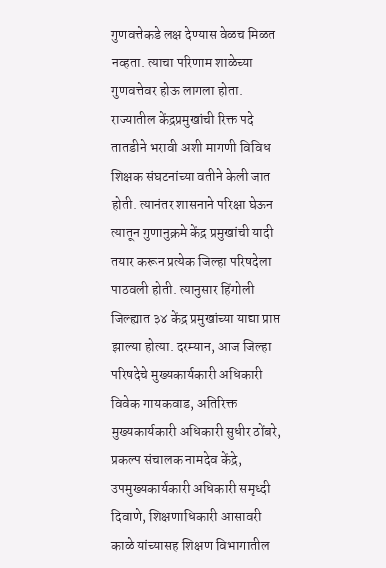गुणवत्तेकडे लक्ष देण्यास वेळच मिळत नव्हता. त्याचा परिणाम शाळेच्या गुणवत्तेवर होऊ लागला होता. राज्यातील केंद्रप्रमुखांची रिक्त पदे तातडीने भरावी अशी मागणी विविध शिक्षक संघटनांच्या वतीने केली जात होती. त्यानंतर शासनाने परिक्षा घेऊन त्यातून गुणानुक्रमे केंद्र प्रमुखांची यादी तयार करून प्रत्येक जिल्हा परिषदेला पाठवली होती. त्यानुसार हिंगोली जिल्ह्यात ३४ केंद्र प्रमुखांच्या याद्या प्राप्त झाल्या होत्या. दरम्यान, आज जिल्हा परिषदेचे मुख्यकार्यकारी अधिकारी विवेक गायकवाड, अतिरिक्त मुख्यकार्यकारी अधिकारी सुधीर ठोंबरे, प्रकल्प संचालक नामदेव केंद्रे, उपमुख्यकार्यकारी अधिकारी समृध्दी दिवाणे, शिक्षणाधिकारी आसावरी काळे यांच्यासह शिक्षण विभागातील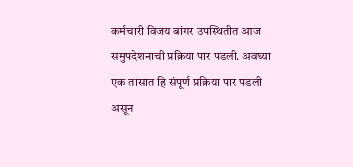कर्मचारी विजय बांगर उपस्थितीत आज समुपदेशनाची प्रक्रिया पार पडली. अवघ्या एक तासात हि संपूर्ण प्रक्रिया पार पडली असून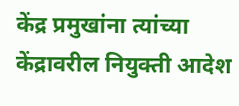केंद्र प्रमुखांना त्यांच्या केंद्रावरील नियुक्ती आदेश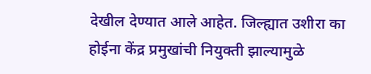देखील देण्यात आले आहेत. जिल्ह्यात उशीरा का होईना केंद्र प्रमुखांची नियुक्ती झाल्यामुळे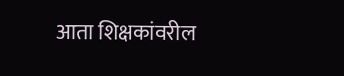आता शिक्षकांवरील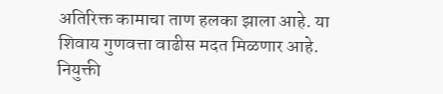अतिरिक्त कामाचा ताण हलका झाला आहे. या शिवाय गुणवत्ता वाढीस मदत मिळणार आहे. नियुक्ती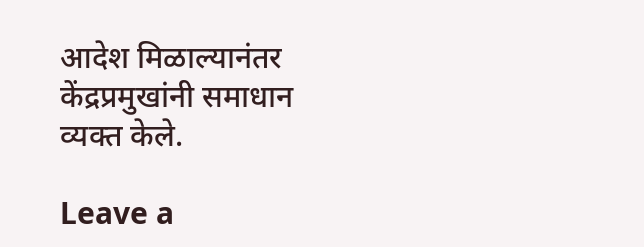आदेश मिळाल्यानंतर केंद्रप्रमुखांनी समाधान व्यक्त केले.

Leave a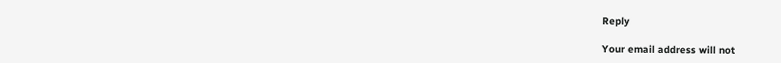Reply

Your email address will not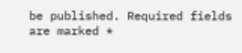be published. Required fields are marked *